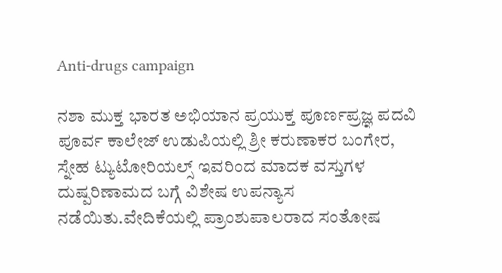Anti-drugs campaign

ನಶಾ ಮುಕ್ತ ಭಾರತ ಅಭಿಯಾನ ಪ್ರಯುಕ್ತ ಪೂರ್ಣಪ್ರಜ್ಞ ಪದವಿ ಪೂರ್ವ ಕಾಲೇಜ್ ಉಡುಪಿಯಲ್ಲಿ ಶ್ರೀ ಕರುಣಾಕರ ಬಂಗೇರ, ಸ್ನೇಹ ಟ್ಯುಟೋರಿಯಲ್ಸ್ ಇವರಿಂದ ಮಾದಕ ವಸ್ತುಗಳ ದುಷ್ಪರಿಣಾಮದ ಬಗ್ಗೆ ವಿಶೇಷ ಉಪನ್ಯಾಸ ನಡೆಯಿತು.ವೇದಿಕೆಯಲ್ಲಿ ಪ್ರಾಂಶುಪಾಲರಾದ ಸಂತೋಷ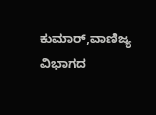ಕುಮಾರ್,ವಾಣಿಜ್ಯ ವಿಭಾಗದ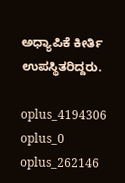ಅಧ್ಯಾಪಿಕೆ ಕೀರ್ತಿ ಉಪಸ್ಥಿತರಿದ್ದರು.

oplus_4194306
oplus_0
oplus_262146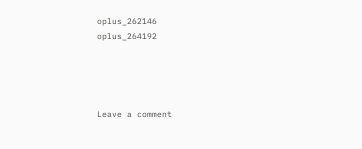oplus_262146
oplus_264192




Leave a comment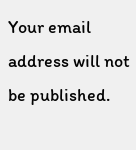Your email address will not be published.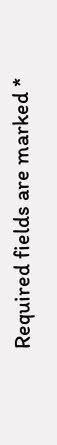Required fields are marked *